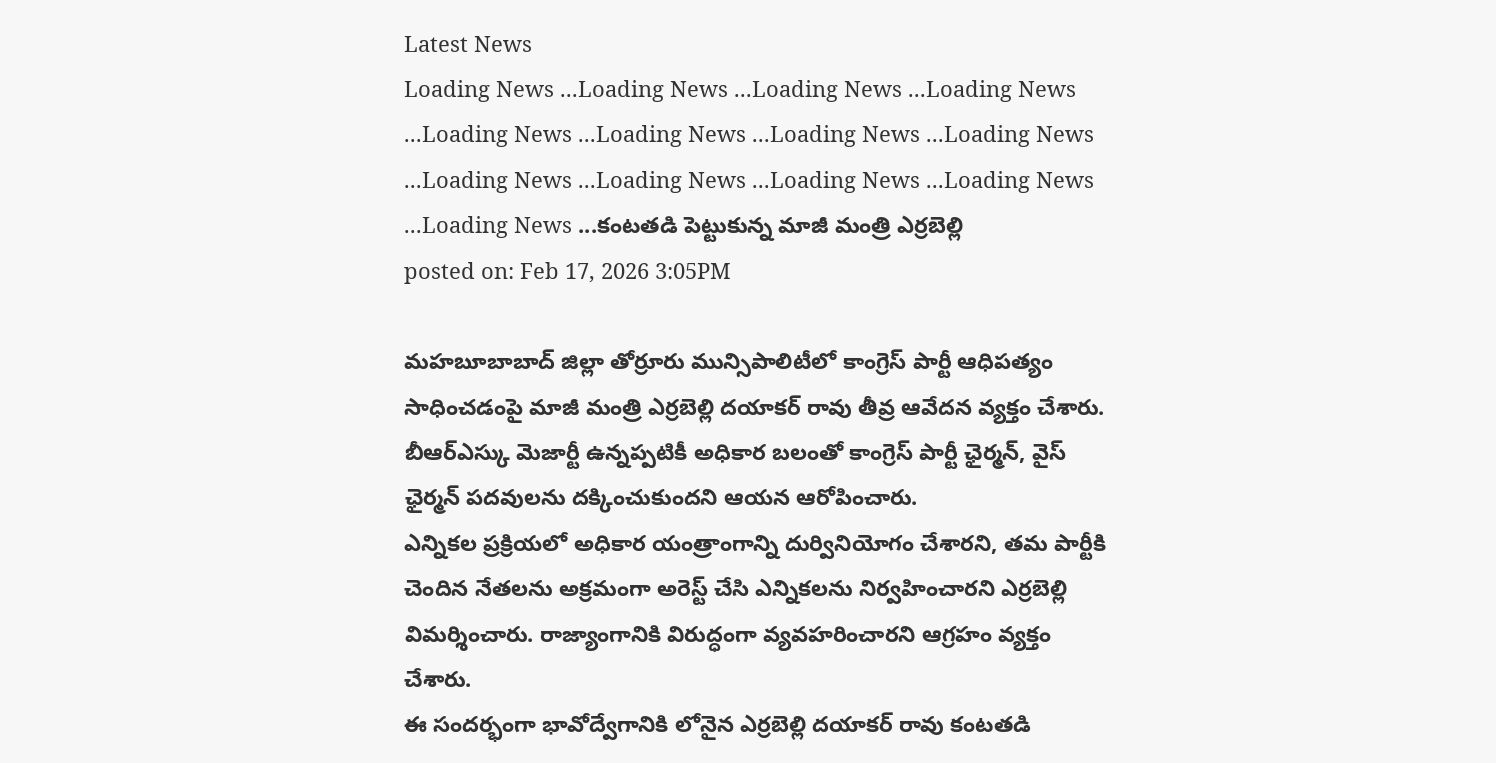Latest News
Loading News ...Loading News ...Loading News ...Loading News ...Loading News ...Loading News ...Loading News ...Loading News ...Loading News ...Loading News ...Loading News ...Loading News ...Loading News ...కంటతడి పెట్టుకున్న మాజీ మంత్రి ఎర్రబెల్లి
posted on: Feb 17, 2026 3:05PM

మహబూబాబాద్ జిల్లా తోర్రూరు మున్సిపాలిటీలో కాంగ్రెస్ పార్టీ ఆధిపత్యం సాధించడంపై మాజీ మంత్రి ఎర్రబెల్లి దయాకర్ రావు తీవ్ర ఆవేదన వ్యక్తం చేశారు. బీఆర్ఎస్కు మెజార్టీ ఉన్నప్పటికీ అధికార బలంతో కాంగ్రెస్ పార్టీ ఛైర్మన్, వైస్ ఛైర్మన్ పదవులను దక్కించుకుందని ఆయన ఆరోపించారు.
ఎన్నికల ప్రక్రియలో అధికార యంత్రాంగాన్ని దుర్వినియోగం చేశారని, తమ పార్టీకి చెందిన నేతలను అక్రమంగా అరెస్ట్ చేసి ఎన్నికలను నిర్వహించారని ఎర్రబెల్లి విమర్శించారు. రాజ్యాంగానికి విరుద్ధంగా వ్యవహరించారని ఆగ్రహం వ్యక్తం చేశారు.
ఈ సందర్భంగా భావోద్వేగానికి లోనైన ఎర్రబెల్లి దయాకర్ రావు కంటతడి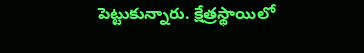పెట్టుకున్నారు. క్షేత్రస్థాయిలో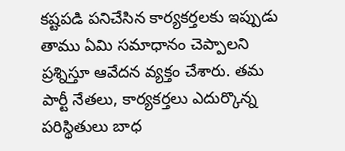కష్టపడి పనిచేసిన కార్యకర్తలకు ఇప్పుడు తాము ఏమి సమాధానం చెప్పాలని ప్రశ్నిస్తూ ఆవేదన వ్యక్తం చేశారు. తమ పార్టీ నేతలు, కార్యకర్తలు ఎదుర్కొన్న పరిస్థితులు బాధ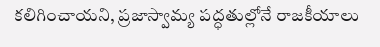కలిగించాయని, ప్రజాస్వామ్య పద్ధతుల్లోనే రాజకీయాలు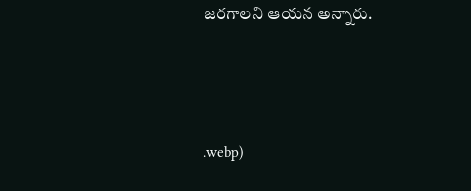జరగాలని ఆయన అన్నారు.



.webp)